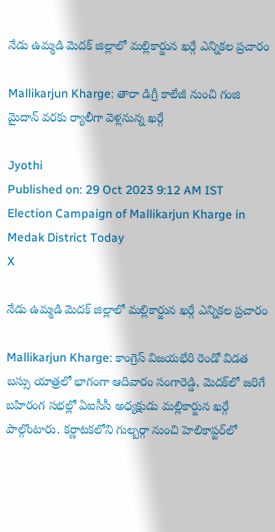నేడు ఉమ్మడి మెదక్ జిల్లాలో మల్లికార్జున ఖర్గే ఎన్నికల ప్రచారం

Mallikarjun Kharge: తారా డిగ్రీ కాలేజీ నుంచి గంజి మైదాన్‌ వరకు ర్యాలీగా వెళ్లనున్న ఖర్గే

Jyothi
Published on: 29 Oct 2023 9:12 AM IST
Election Campaign of Mallikarjun Kharge in Medak District Today
X

నేడు ఉమ్మడి మెదక్ జిల్లాలో మల్లికార్జున ఖర్గే ఎన్నికల ప్రచారం

Mallikarjun Kharge: కాంగ్రెస్‌ విజయభేరి రెండో విడత బస్సు యాత్రలో భాగంగా ఆదివారం సంగారెడ్డి, మెదక్‌లో జరిగే బహిరంగ సభల్లో ఏఐసీసీ అధ్యక్షుడు మల్లికార్జున ఖర్గే పాల్గొంటారు. కర్ణాటకలోని గుల్బర్గా నుంచి హెలికాప్టర్‌లో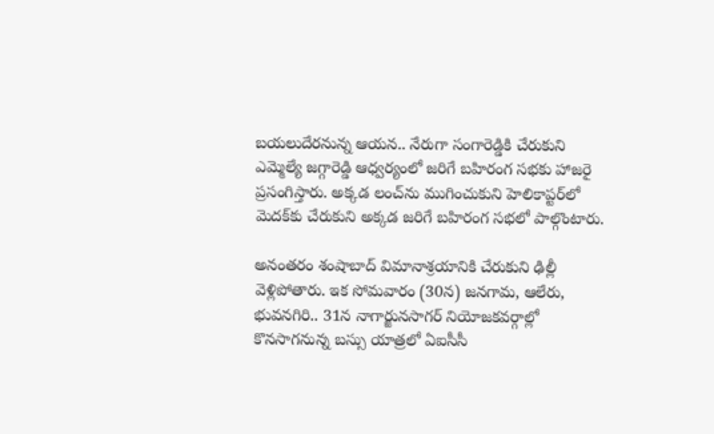బయలుదేరనున్న ఆయన.. నేరుగా సంగారెడ్డికి చేరుకుని ఎమ్మెల్యే జగ్గారెడ్డి ఆధ్వర్యంలో జరిగే బహిరంగ సభకు హాజరై ప్రసంగిస్తారు. అక్కడ లంచ్‌ను ముగించుకుని హెలికాప్టర్‌లో మెదక్‌కు చేరుకుని అక్కడ జరిగే బహిరంగ సభలో పాల్గొంటారు.

అనంతరం శంషాబాద్‌ విమానాశ్రయానికి చేరుకుని ఢిల్లీ వెళ్లిపోతారు. ఇక సోమవారం (30న) జనగామ, ఆలేరు, భువనగిరి.. 31న నాగార్జునసాగర్‌ నియోజకవర్గాల్లో కొనసాగనున్న బస్సు యాత్రలో ఏఐసీసీ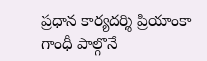ప్రధాన కార్యదర్శి ప్రియాంకా గాంధీ పాల్గొనే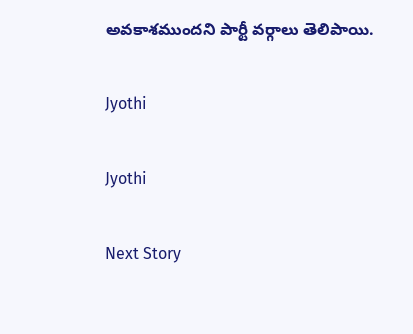అవకాశముందని పార్టీ వర్గాలు తెలిపాయి.

Jyothi

Jyothi

Next Story